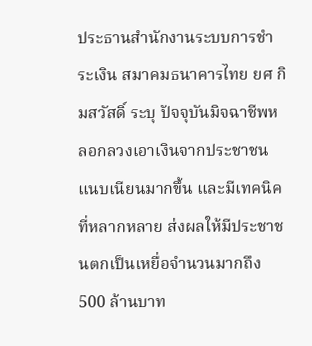ประธานสำนักงานระบบการชำระเงิน สมาคมธนาคารไทย ยศ กิมสวัสดิ์ ระบุ ปัจจุบันมิจฉาชีพหลอกลวงเอาเงินจากประชาชนแนบเนียนมากขึ้น และมีเทคนิคที่หลากหลาย ส่งผลให้มีประชาชนตกเป็นเหยื่อจำนวนมากถึง 500 ล้านบาท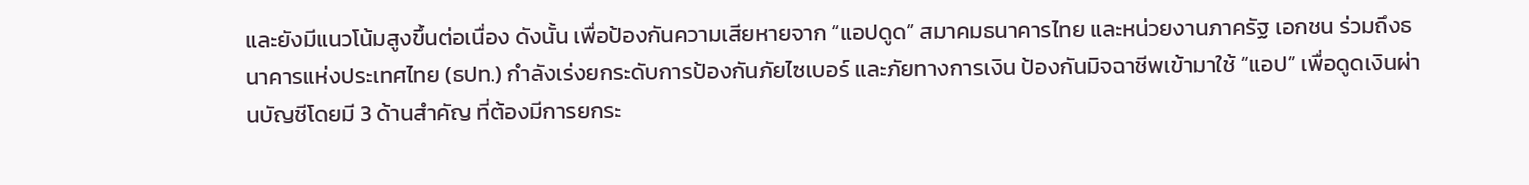และยังมีแนวโน้มสูงขึ้นต่อเนื่อง ดังนั้น เพื่อป้องกันความเสียหายจาก “แอปดูด” สมาคมธนาคารไทย และหน่วยงานภาครัฐ เอกชน ร่วมถึงธนาคารแห่งประเทศไทย (ธปท.) กำลังเร่งยกระดับการป้องกันภัยไซเบอร์ และภัยทางการเงิน ป้องกันมิจฉาชีพเข้ามาใช้ “แอป” เพื่อดูดเงินผ่านบัญชีโดยมี 3 ด้านสำคัญ ที่ต้องมีการยกระ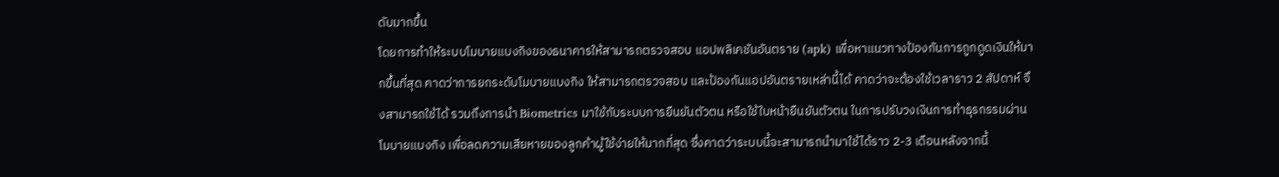ดับมากขึ้น
โดยการทำให้ระบบโมบายแบงกิงของธนาคารให้สามารถตรวจสอบ แอปพลิเคชันอันตราย (apk) เพื่อหาแนวทางป้องกันการถูกดูดเงินให้มากขึ้นที่สุด คาดว่าการยกระดับโมบายแบงกิง ให้สามารถตรวจสอบ และป้องกันแอปอันตรายเหล่านี้ได้ คาดว่าจะต้องใช้เวลาราว 2 สัปดาห์ จึงสามารถใช้ได้ รวมถึงการนำ Biometrics มาใช้กับระบบการยืนยันตัวตน หรือใช้ใบหน้ายืนยันตัวตน ในการปรับวงเงินการทำธุรกรรมผ่านโมบายแบงกิง เพื่อลดความเสียหายของลูกค้าผู้ใช้ง่ายให้มากที่สุด ซึ่งคาดว่าระบบนี้จะสามารถนำมาใช้ได้ราว 2-3 เดือนหลังจากนี้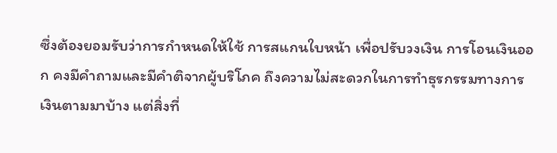ซึ่งต้องยอมรับว่าการกำหนดให้ใช้ การสแกนใบหน้า เพื่อปรับวงเงิน การโอนเงินออก คงมีคำถามและมีคำติจากผู้บริโภค ถึงความไม่สะดวกในการทำธุรกรรมทางการเงินตามมาบ้าง แต่สิ่งที่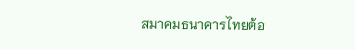สมาคมธนาคารไทยต้อ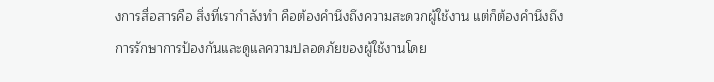งการสื่อสารคือ สิ่งที่เรากำลังทำ คือต้องคำนึงถึงความสะดวกผู้ใช้งาน แต่ก็ต้องคำนึงถึงการรักษาการป้องกันและดูแลความปลอดภัยของผู้ใช้งานโดย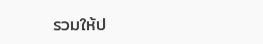รวมให้ป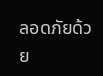ลอดภัยด้วย